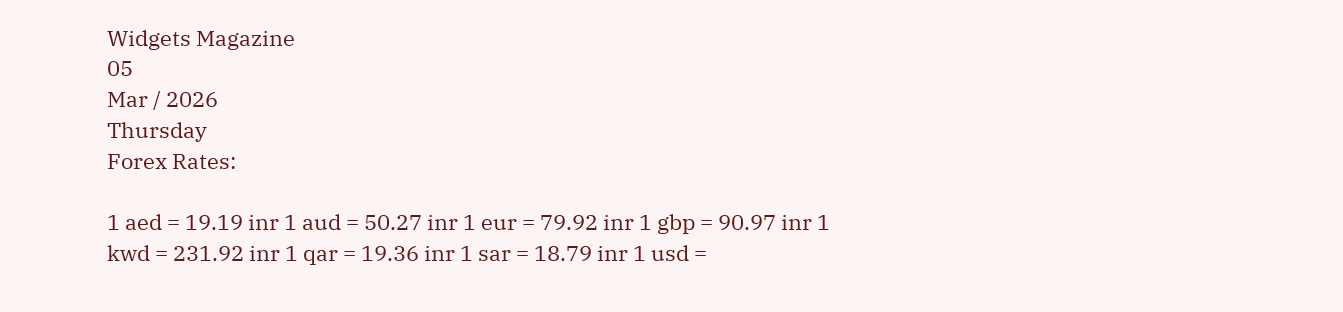Widgets Magazine
05
Mar / 2026
Thursday
Forex Rates:

1 aed = 19.19 inr 1 aud = 50.27 inr 1 eur = 79.92 inr 1 gbp = 90.97 inr 1 kwd = 231.92 inr 1 qar = 19.36 inr 1 sar = 18.79 inr 1 usd =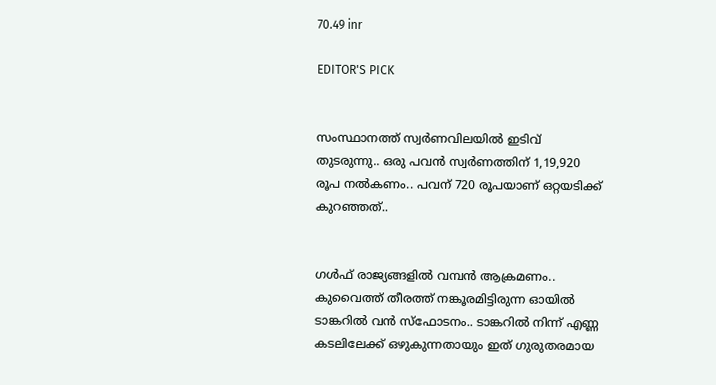70.49 inr

EDITOR'S PICK


സംസ്ഥാനത്ത് സ്വർണവിലയിൽ ഇടിവ് തുടരുന്നു.. ഒരു പവൻ സ്വർണത്തിന് 1,19,920 രൂപ നൽകണം.. പവന് 720 രൂപയാണ് ഒറ്റയടിക്ക് കുറഞ്ഞത്..


ഗൾഫ് രാജ്യങ്ങളിൽ വമ്പൻ ആക്രമണം.. കുവൈത്ത് തീരത്ത് നങ്കൂരമിട്ടിരുന്ന ഓയിൽ ടാങ്കറിൽ വൻ സ്‌ഫോടനം.. ടാങ്കറിൽ നിന്ന് എണ്ണ കടലിലേക്ക് ഒഴുകുന്നതായും ഇത് ഗുരുതരമായ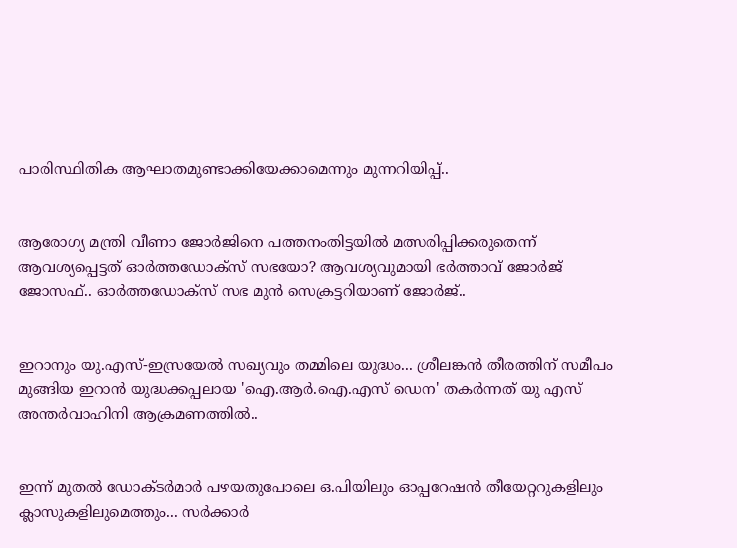പാരിസ്ഥിതിക ആഘാതമുണ്ടാക്കിയേക്കാമെന്നും മുന്നറിയിപ്പ്..


ആരോഗ്യ മന്ത്രി വീണാ ജോർജിനെ പത്തനംതിട്ടയിൽ മത്സരിപ്പിക്കരുതെന്ന് ആവശ്യപ്പെട്ടത് ഓർത്തഡോക്സ് സഭയോ? ആവശ്യവുമായി ഭർത്താവ് ജോർജ് ജോസഫ്.. ഓർത്തഡോക്സ് സഭ മുൻ സെക്രട്ടറിയാണ് ജോർജ്..


ഇറാനും യു.എസ്-ഇസ്രയേൽ സഖ്യവും തമ്മിലെ യുദ്ധം... ശ്രീലങ്കന്‍ തീരത്തിന് സമീപം മുങ്ങിയ ഇറാന്‍ യുദ്ധക്കപ്പലായ 'ഐ.ആര്‍.ഐ.എസ് ഡെന' തകര്‍ന്നത് യു എസ് അന്തര്‍വാഹിനി ആക്രമണത്തിൽ..


ഇന്ന് മുതൽ ഡോക്ടർമാർ പഴയതുപോലെ ഒ.പിയിലും ഓപ്പറേഷൻ തീയേറ്ററുകളിലും ക്ലാസുകളിലുമെത്തും... സർക്കാർ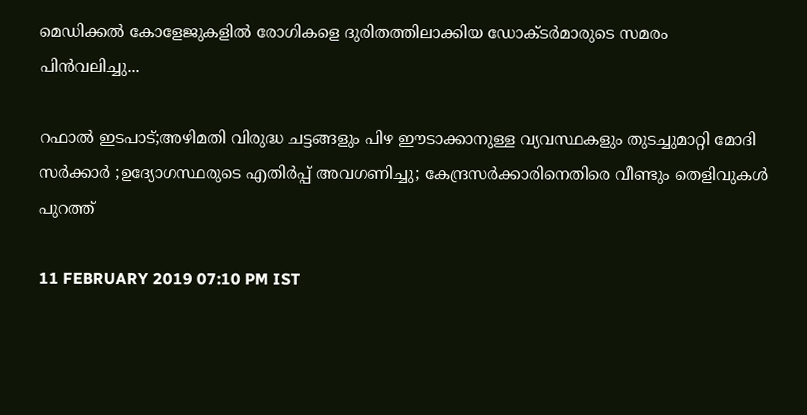മെഡിക്കൽ കോളേജുകളിൽ രോഗികളെ ദുരിതത്തിലാക്കിയ ഡോക്ടർമാരുടെ സമരം പിൻവലിച്ചു...

റഫാൽ ഇടപാട്;അഴിമതി വിരുദ്ധ ചട്ടങ്ങളും പിഴ ഈടാക്കാനുള്ള വ്യവസ്ഥകളും തുടച്ചുമാറ്റി മോദി സർക്കാർ ;ഉദ്യോഗസ്ഥരുടെ എതിര്‍പ്പ് അവഗണിച്ചു; കേന്ദ്രസർക്കാരിനെതിരെ വീണ്ടും തെളിവുകൾ പുറത്ത്

11 FEBRUARY 2019 07:10 PM IST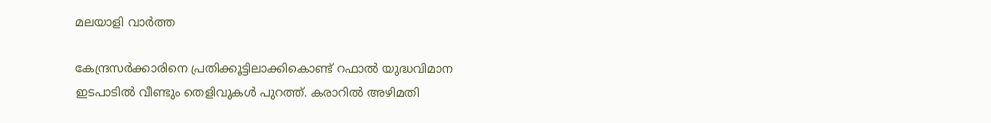മലയാളി വാര്‍ത്ത

കേന്ദ്രസർക്കാരിനെ പ്രതിക്കൂട്ടിലാക്കികൊണ്ട് റഫാൽ യുദ്ധവിമാന ഇടപാടിൽ വീണ്ടും തെളിവുകൾ പുറത്ത്. കരാറിൽ അഴിമതി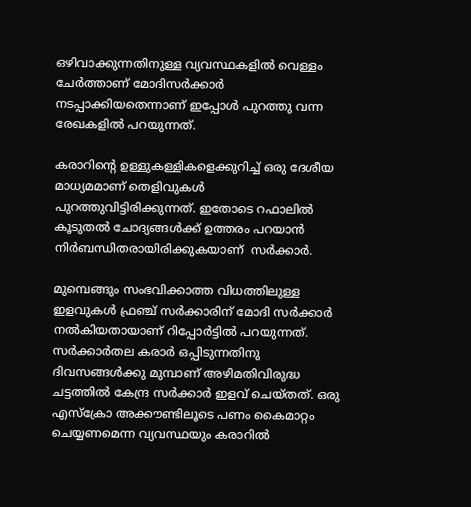ഒഴിവാക്കുന്നതിനുള്ള വ്യവസ്ഥകളില്‍ വെള്ളം ചേര്‍ത്താണ് മോദിസർക്കാർ നടപ്പാക്കിയതെന്നാണ് ഇപ്പോൾ പുറത്തു വന്ന രേഖകളിൽ പറയുന്നത്.

കരാറിന്റെ ഉള്ളുകള്ളികളെക്കുറിച്ച് ഒരു ദേശീയ മാധ്യമമാണ് തെളിവുകൾ പുറത്തുവിട്ടിരിക്കുന്നത്. ഇതോടെ റഫാലിൽ കൂടുതൽ ചോദ്യങ്ങൾക്ക് ഉത്തരം പറയാൻ നിർബന്ധിതരായിരിക്കുകയാണ്  സർക്കാർ.

മുമ്പെങ്ങും സംഭവിക്കാത്ത വിധത്തിലുള്ള ഇളവുകള്‍ ഫ്രഞ്ച് സര്‍ക്കാരിന് മോദി സര്‍ക്കാര്‍ നല്‍കിയതായാണ് റിപ്പോര്‍ട്ടില്‍ പറയുന്നത്. സര്‍ക്കാര്‍തല കരാര്‍ ഒപ്പിടുന്നതിനു ദിവസങ്ങള്‍ക്കു മുമ്പാണ് അഴിമതിവിരുദ്ധ ചട്ടത്തില്‍ കേന്ദ്ര സര്‍ക്കാര്‍ ഇളവ് ചെയ്തത്. ഒരു എസ്‌ക്രോ അക്കൗണ്ടിലൂടെ പണം കൈമാറ്റം ചെയ്യണമെന്ന വ്യവസ്ഥയും കരാറില്‍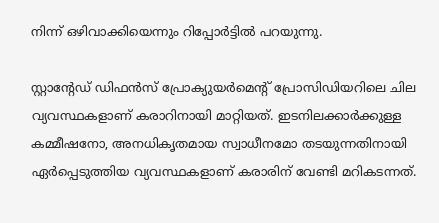നിന്ന് ഒഴിവാക്കിയെന്നും റിപ്പോര്‍ട്ടില്‍ പറയുന്നു.

സ്റ്റാന്റേഡ് ഡിഫന്‍സ് പ്രോക്യുയര്‍മെന്റ് പ്രോസിഡിയറിലെ ചില വ്യവസ്ഥകളാണ് കരാറിനായി മാറ്റിയത്. ഇടനിലക്കാര്‍ക്കുള്ള കമ്മീഷനോ, അനധികൃതമായ സ്വാധീനമോ തടയുന്നതിനായി ഏര്‍പ്പെടുത്തിയ വ്യവസ്ഥകളാണ് കരാരിന് വേണ്ടി മറികടന്നത്.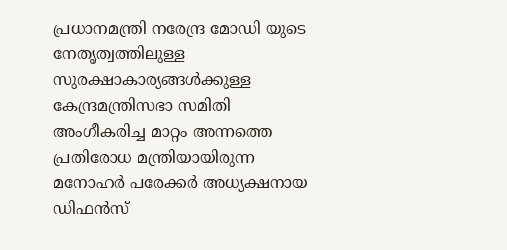പ്രധാനമന്ത്രി നരേന്ദ്ര മോഡി യുടെ നേതൃത്വത്തിലുള്ള സുരക്ഷാകാര്യങ്ങള്‍ക്കുള്ള കേന്ദ്രമന്ത്രിസഭാ സമിതി അംഗീകരിച്ച മാറ്റം അന്നത്തെ പ്രതിരോധ മന്ത്രിയായിരുന്ന മനോഹര്‍ പരേക്കര്‍ അധ്യക്ഷനായ ഡിഫന്‍സ്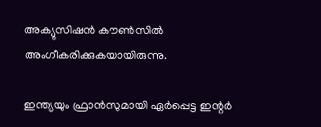അക്യുസിഷന്‍ കൗണ്‍സില്‍ അംഗീകരിക്കുകയായിരുന്നു.

ഇന്ത്യയും ഫ്രാന്‍സുമായി ഏര്‍പ്പെട്ട ഇന്റര്‍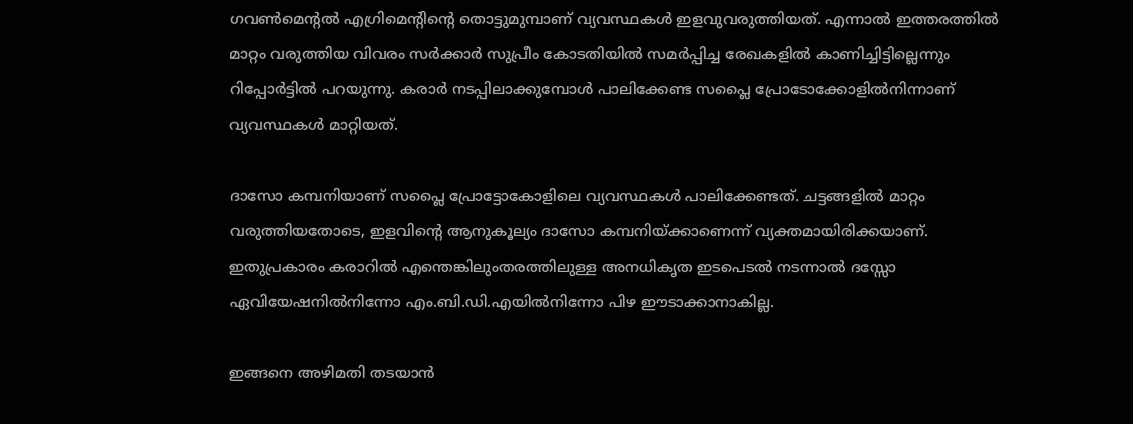ഗവണ്‍മെന്റല്‍ എഗ്രിമെന്റിന്റെ തൊട്ടുമുമ്പാണ് വ്യവസ്ഥകള്‍ ഇളവുവരുത്തിയത്. എന്നാല്‍ ഇത്തരത്തില്‍ മാറ്റം വരുത്തിയ വിവരം സര്‍ക്കാര്‍ സുപ്രീം കോടതിയില്‍ സമര്‍പ്പിച്ച രേഖകളില്‍ കാണിച്ചിട്ടില്ലെന്നും റിപ്പോര്‍ട്ടില്‍ പറയുന്നു. കരാര്‍ നടപ്പിലാക്കുമ്പോള്‍ പാലിക്കേണ്ട സപ്ലൈ പ്രോടോക്കോളില്‍നിന്നാണ് വ്യവസ്ഥകള്‍ മാറ്റിയത്.

ദാസോ കമ്പനിയാണ് സപ്ലൈ പ്രോട്ടോകോളിലെ വ്യവസ്ഥകള്‍ പാലിക്കേണ്ടത്. ചട്ടങ്ങളില്‍ മാറ്റം വരുത്തിയതോടെ, ഇളവിന്റെ ആനുകൂല്യം ദാസോ കമ്പനിയ്ക്കാണെന്ന് വ്യക്തമായിരിക്കയാണ്. ഇതുപ്രകാരം കരാറില്‍ എന്തെങ്കിലുംതരത്തിലുള്ള അനധികൃത ഇടപെടല്‍ നടന്നാല്‍ ദസ്സോ ഏവിയേഷനില്‍നിന്നോ എം.ബി.ഡി.എയില്‍നിന്നോ പിഴ ഈടാക്കാനാകില്ല.

ഇങ്ങനെ അഴിമതി തടയാന്‍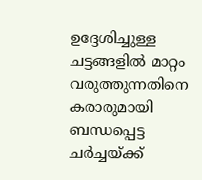ഉദ്ദേശിച്ചുള്ള ചട്ടങ്ങളില്‍ മാറ്റം വരുത്തുന്നതിനെ കരാരുമായി ബന്ധപ്പെട്ട ചര്‍ച്ചയ്ക്ക്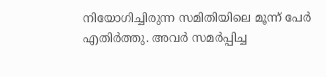നിയോഗിച്ചിരുന്ന സമിതിയിലെ മൂന്ന് പേര്‍ എതിര്‍ത്തു. അവര്‍ സമര്‍പ്പിച്ച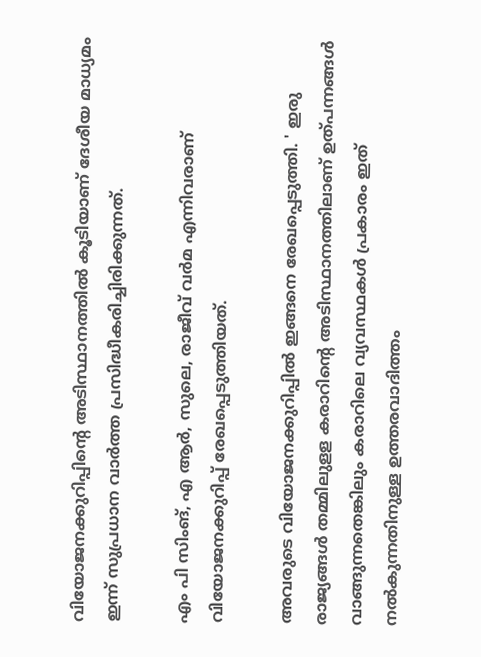വിയോജനക്കുറിപ്പിന്റെ അടിസ്ഥാനത്തില്‍ കൂടിയാണ് ദേശീയ മാധ്യമം ഇന്ന് സുപ്രധാന വാര്‍ത്ത പ്രസിദ്ധീകരിച്ചിരിക്കുന്നത്.

എം പി സിംങ്, എ ആര്‍, സുലെ, രാജീവ് വര്‍മ എന്നിവരാണ് വിയോജനക്കുറിപ്പ് രേഖപ്പെടുത്തിയത്.

അവരുടെ വിയോജനക്കുറിപ്പില്‍ ഇങ്ങനെ രേഖപ്പെടുത്തി. ' ഇരു രാജ്യങ്ങള്‍ തമ്മിലുളള കരാറിന്റെ അടിസ്ഥാനത്തിലാണ് ഉത്പന്നങ്ങള്‍ വാങ്ങുന്നതെങ്കിലും കരാറിലെ വ്യവസ്ഥകള്‍ പ്രകാരം ഇത് നല്‍കുന്നതിനുള്ള ഉത്തരവാദിത്തം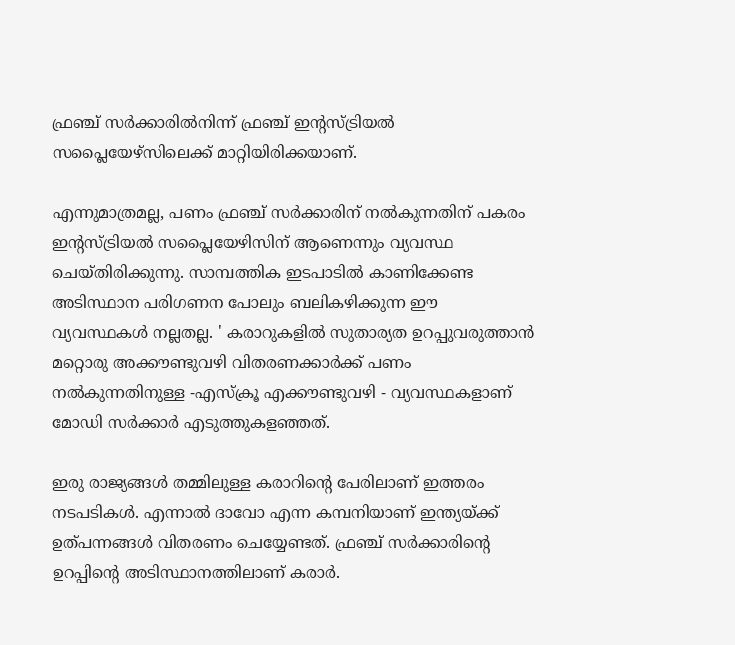ഫ്രഞ്ച് സര്‍ക്കാരില്‍നിന്ന് ഫ്രഞ്ച് ഇന്റസ്ട്രിയല്‍ സപ്ലൈയേഴ്‌സിലെക്ക് മാറ്റിയിരിക്കയാണ്.

എന്നുമാത്രമല്ല, പണം ഫ്രഞ്ച് സര്‍ക്കാരിന് നല്‍കുന്നതിന് പകരം ഇന്റസ്ട്രിയല്‍ സപ്ലൈയേഴിസിന് ആണെന്നും വ്യവസ്ഥ ചെയ്തിരിക്കുന്നു. സാമ്പത്തിക ഇടപാടില്‍ കാണിക്കേണ്ട അടിസ്ഥാന പരിഗണന പോലും ബലികഴിക്കുന്ന ഈ വ്യവസ്ഥകള്‍ നല്ലതല്ല. ' കരാറുകളില്‍ സുതാര്യത ഉറപ്പുവരുത്താന്‍ മറ്റൊരു അക്കൗണ്ടുവഴി വിതരണക്കാര്‍ക്ക് പണം നല്‍കുന്നതിനുള്ള -എസ്‌ക്രൂ എക്കൗണ്ടുവഴി - വ്യവസ്ഥകളാണ് മോഡി സര്‍ക്കാര്‍ എടുത്തുകളഞ്ഞത്.

ഇരു രാജ്യങ്ങള്‍ തമ്മിലുള്ള കരാറിന്റെ പേരിലാണ് ഇത്തരം നടപടികള്‍. എന്നാല്‍ ദാവോ എന്ന കമ്പനിയാണ് ഇന്ത്യയ്ക്ക് ഉത്പന്നങ്ങള്‍ വിതരണം ചെയ്യേണ്ടത്. ഫ്രഞ്ച് സര്‍ക്കാരിന്റെ ഉറപ്പിന്റെ അടിസ്ഥാനത്തിലാണ് കരാര്‍.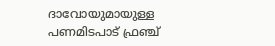ദാവോയുമായുള്ള പണമിടപാട് ഫ്രഞ്ച്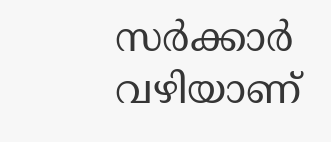സര്‍ക്കാര്‍ വഴിയാണ്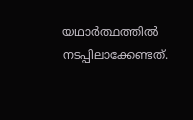യഥാര്‍ത്ഥത്തില്‍ നടപ്പിലാക്കേണ്ടത്.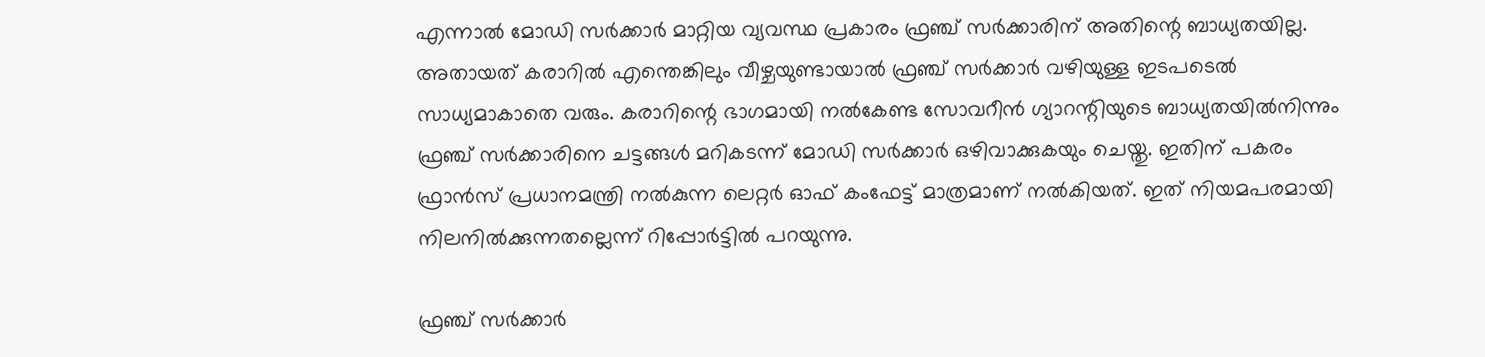എന്നാല്‍ മോഡി സര്‍ക്കാര്‍ മാറ്റിയ വ്യവസ്ഥ പ്രകാരം ഫ്രഞ്ച് സര്‍ക്കാരിന് അതിന്റെ ബാധ്യതയില്ല. അതായത് കരാറില്‍ എന്തെങ്കിലും വീഴ്ചയുണ്ടായാല്‍ ഫ്രഞ്ച് സര്‍ക്കാര്‍ വഴിയുള്ള ഇടപടെല്‍ സാധ്യമാകാതെ വരും. കരാറിന്റെ ഭാഗമായി നല്‍കേണ്ട സോവറീന്‍ ഗ്യാറന്റിയുടെ ബാധ്യതയില്‍നിന്നും ഫ്രഞ്ച് സര്‍ക്കാരിനെ ചട്ടങ്ങള്‍ മറികടന്ന് മോഡി സര്‍ക്കാര്‍ ഒഴിവാക്കുകയും ചെയ്തു. ഇതിന് പകരം ഫ്രാന്‍സ് പ്രധാനമന്ത്രി നല്‍കുന്ന ലെറ്റര്‍ ഓഫ് കംഫേട്ട് മാത്രമാണ് നല്‍കിയത്. ഇത് നിയമപരമായി നിലനില്‍ക്കുന്നതല്ലെന്ന് റിപ്പോര്‍ട്ടില്‍ പറയുന്നു.

ഫ്രഞ്ച് സര്‍ക്കാര്‍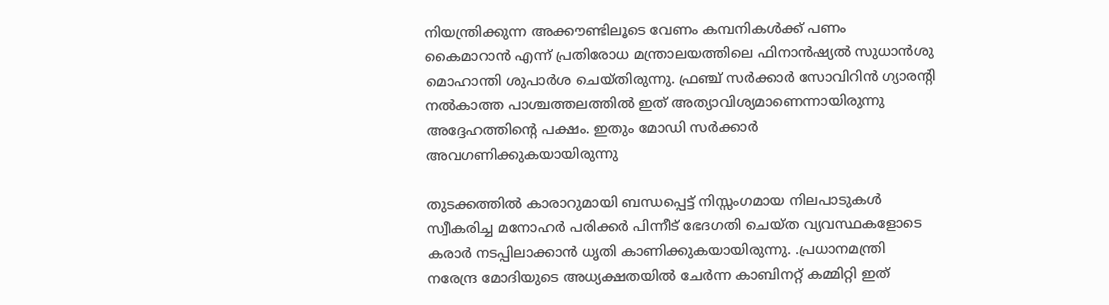നിയന്ത്രിക്കുന്ന അക്കൗണ്ടിലൂടെ വേണം കമ്പനികള്‍ക്ക് പണം കൈമാറാന്‍ എന്ന് പ്രതിരോധ മന്ത്രാലയത്തിലെ ഫിനാന്‍ഷ്യല്‍ സുധാന്‍ശു മൊഹാന്തി ശുപാര്‍ശ ചെയ്തിരുന്നു. ഫ്രഞ്ച് സര്‍ക്കാര്‍ സോവിറിന്‍ ഗ്യാരന്റി നല്‍കാത്ത പാശ്ചത്തലത്തില്‍ ഇത് അത്യാവിശ്യമാണെന്നായിരുന്നു അദ്ദേഹത്തിന്റെ പക്ഷം. ഇതും മോഡി സര്‍ക്കാര്‍ അവഗണിക്കുകയായിരുന്നു

തുടക്കത്തില്‍ കാരാറുമായി ബന്ധപ്പെട്ട് നിസ്സംഗമായ നിലപാടുകള്‍ സ്വീകരിച്ച മനോഹര്‍ പരിക്കര്‍ പിന്നീട് ഭേദഗതി ചെയ്ത വ്യവസ്ഥകളോടെ കരാര്‍ നടപ്പിലാക്കാന്‍ ധൃതി കാണിക്കുകയായിരുന്നു. .പ്രധാനമന്ത്രി നരേന്ദ്ര മോദിയുടെ അധ്യക്ഷതയില്‍ ചേര്‍ന്ന കാബിനറ്റ് കമ്മിറ്റി ഇത്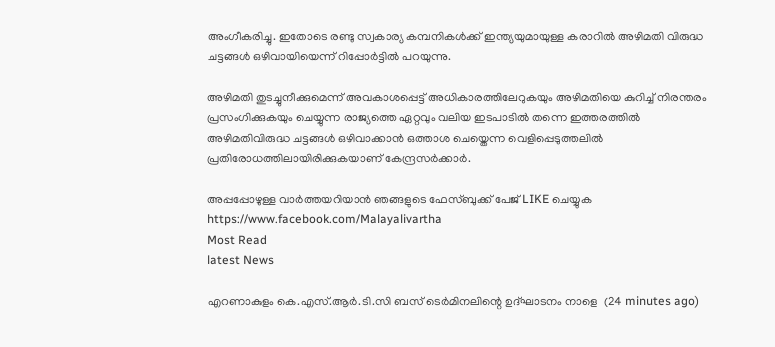അംഗീകരിച്ചു. ഇതോടെ രണ്ടു സ്വകാര്യ കമ്പനികള്‍ക്ക് ഇന്ത്യയുമായുള്ള കരാറില്‍ അഴിമതി വിരുദ്ധ ചട്ടങ്ങള്‍ ഒഴിവായിയെന്ന് റിപ്പോർട്ടിൽ പറയുന്നു.

അഴിമതി തുടച്ചുനീക്കുമെന്ന് അവകാശപ്പെട്ട് അധികാരത്തിലേറുകയും അഴിമതിയെ കുറിച്ച് നിരന്തരം പ്രസംഗിക്കുകയും ചെയ്യുന്ന രാജ്യത്തെ ഏറ്റവും വലിയ ഇടപാടില്‍ തന്നെ ഇത്തരത്തില്‍ അഴിമതിവിരുദ്ധ ചട്ടങ്ങള്‍ ഒഴിവാക്കാന്‍ ഒത്താശ ചെയ്തെന്ന വെളിപ്പെടുത്തലില്‍ പ്രതിരോധത്തിലായിരിക്കുകയാണ് കേന്ദ്രസര്‍ക്കാര്‍.

അപ്പപ്പോഴുള്ള വാര്‍ത്തയറിയാന്‍ ഞങ്ങളുടെ ഫേസ്‌ബുക്ക്‌ പേജ് LIKE ചെയ്യുക
https://www.facebook.com/Malayalivartha
Most Read
latest News

എറണാകുളം കെ.എസ്.ആർ.ടി.സി ബസ് ടെർമിനലിന്റെ ഉദ്ഘാടനം നാളെ  (24 minutes ago)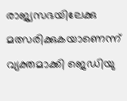രാജ്യസഭയിലേക്കു മത്സരിക്കുകയാണെന്ന് വ്യക്തമാക്കി ജെഡിയു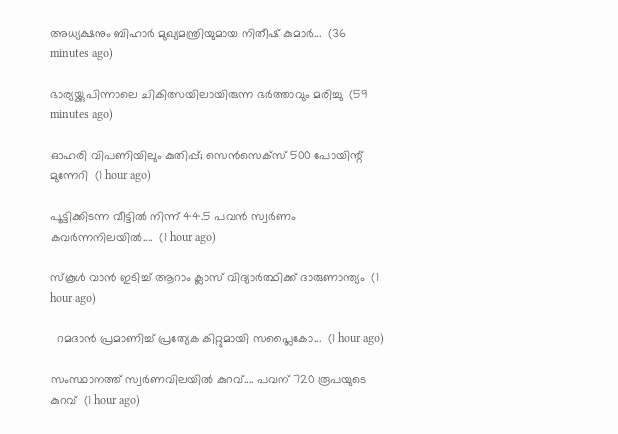അധ്യക്ഷനും ബിഹാർ മുഖ്യമന്ത്രിയുമായ നിതീഷ് കുമാർ...  (36 minutes ago)

ഭാര്യയ്ക്കുപിന്നാലെ ചികിത്സയിലായിരുന്ന ഭർത്താവും മരിച്ചു  (59 minutes ago)

ഓഹരി വിപണിയിലും കുതിപ്പ്; സെൻസെക്‌സ് 500 പോയിന്റ് മുന്നേറി  (1 hour ago)

പൂട്ടിക്കിടന്ന വീട്ടിൽ നിന്ന് 44.5 പവൻ സ്വർണം കവർന്നനിലയിൽ....  (1 hour ago)

സ്‌കൂള്‍ വാന്‍ ഇടിച്ച് ആറാം ക്ലാസ് വിദ്യാര്‍ത്ഥിക്ക് ദാരുണാന്ത്യം  (1 hour ago)

  റമദാൻ പ്രമാണിച്ച് പ്രത്യേക കിറ്റുമായി സപ്ലൈകോ...  (1 hour ago)

സംസ്ഥാനത്ത് സ്വർണവിലയിൽ കുറവ്.... പവന് 720 രൂപയുടെ കുറവ്  (1 hour ago)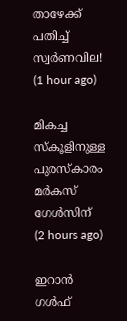താഴേക്ക് പതിച്ച് സ്വർണവില!  (1 hour ago)

മികച്ച സ്കൂളിനുള്ള പുരസ്കാരം മർകസ് ഗേൾസിന്  (2 hours ago)

ഇറാന്‍ ഗള്‍ഫ്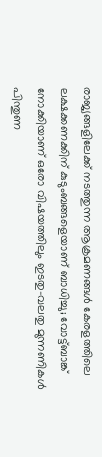രാജ്യങ്ങളിലേക്ക് നടത്തുന്ന ആക്രമണങ്ങള്‍ കേരളത്തിലെ ലക്ഷക്കണക്കിന് കുടുംബങ്ങളെയാണ് ബാധിച്ചു; വോട്ട്ബാങ്ക് നോക്കിയാണ് ഒരോ വിഷയത്തിലും ഇടതു-വലതു മുന്നണികള്‍ പിന്തുണ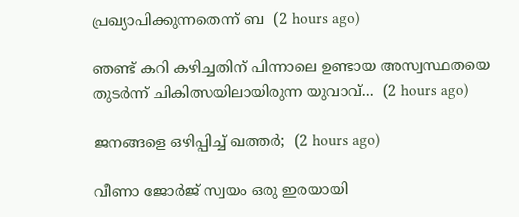പ്രഖ്യാപിക്കുന്നതെന്ന് ബ  (2 hours ago)

ഞണ്ട് കറി കഴിച്ചതിന് പിന്നാലെ ഉണ്ടായ അസ്വസ്ഥതയെ തുടർന്ന് ചികിത്സയിലായിരുന്ന യുവാവ്...  (2 hours ago)

ജനങ്ങളെ ഒഴിപ്പിച്ച് ഖത്തർ;  (2 hours ago)

വീണാ ജോർജ് സ്വയം ഒരു ഇരയായി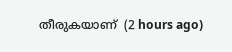തീരുകയാണ്  (2 hours ago)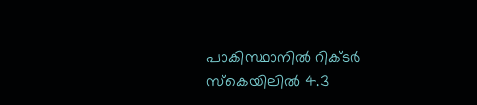പാകിസ്ഥാനിൽ റിക്ടർ സ്‌കെയിലിൽ 4.3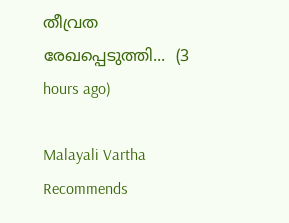തീവ്രത രേഖപ്പെടുത്തി...  (3 hours ago)

Malayali Vartha Recommends